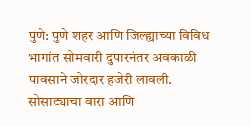पुणे: पुणे शहर आणि जिल्ह्याच्या विविध भागांत सोमवारी दुपारनंतर अवकाळी पावसाने जोरदार हजेरी लावली. सोसाट्याचा वारा आणि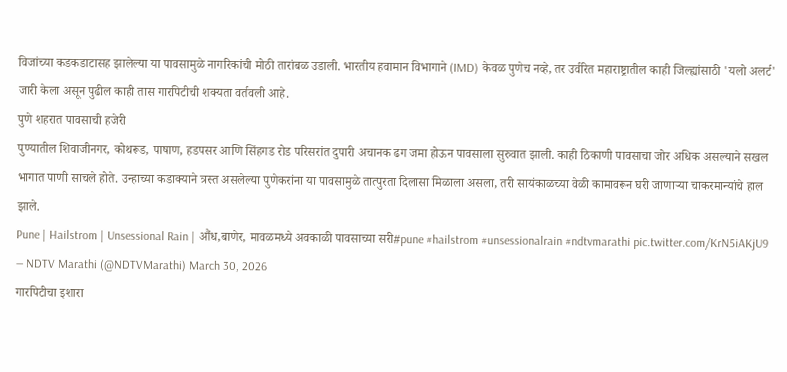विजांच्या कडकडाटासह झालेल्या या पावसामुळे नागरिकांची मोठी तारांबळ उडाली. भारतीय हवामान विभागाने (IMD) केवळ पुणेच नव्हे, तर उर्वरित महाराष्ट्रातील काही जिल्ह्यांसाठी 'यलो अलर्ट' जारी केला असून पुढील काही तास गारपिटीची शक्यता वर्तवली आहे.
पुणे शहरात पावसाची हजेरी
पुण्यातील शिवाजीनगर, कोथरूड, पाषाण, हडपसर आणि सिंहगड रोड परिसरांत दुपारी अचानक ढग जमा होऊन पावसाला सुरुवात झाली. काही ठिकाणी पावसाचा जोर अधिक असल्याने सखल भागात पाणी साचले होते. उन्हाच्या कडाक्याने त्रस्त असलेल्या पुणेकरांना या पावसामुळे तात्पुरता दिलासा मिळाला असला, तरी सायंकाळच्या वेळी कामावरून घरी जाणाऱ्या चाकरमान्यांचे हाल झाले.
Pune | Hailstrom | Unsessional Rain | औंध,बाणेर, मावळमध्ये अवकाळी पावसाच्या सरी#pune #hailstrom #unsessionalrain #ndtvmarathi pic.twitter.com/KrN5iAKjU9
— NDTV Marathi (@NDTVMarathi) March 30, 2026
गारपिटीचा इशारा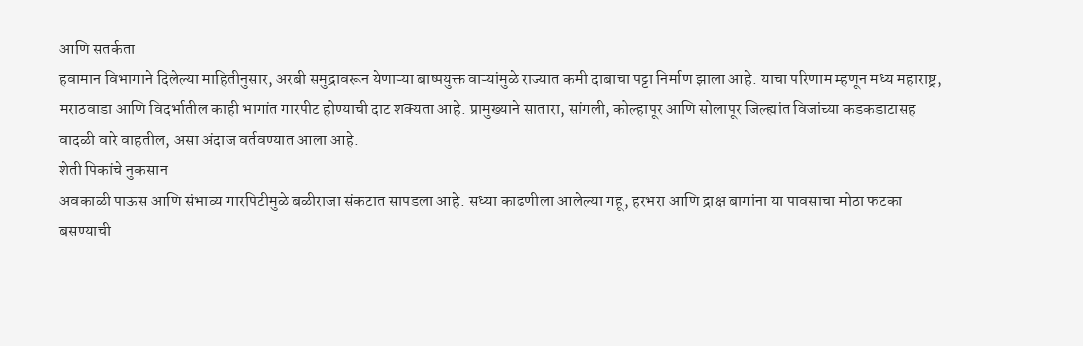आणि सतर्कता
हवामान विभागाने दिलेल्या माहितीनुसार, अरबी समुद्रावरून येणाऱ्या बाष्पयुक्त वाऱ्यांमुळे राज्यात कमी दाबाचा पट्टा निर्माण झाला आहे. याचा परिणाम म्हणून मध्य महाराष्ट्र, मराठवाडा आणि विदर्भातील काही भागांत गारपीट होण्याची दाट शक्यता आहे. प्रामुख्याने सातारा, सांगली, कोल्हापूर आणि सोलापूर जिल्ह्यांत विजांच्या कडकडाटासह वादळी वारे वाहतील, असा अंदाज वर्तवण्यात आला आहे.
शेती पिकांचे नुकसान
अवकाळी पाऊस आणि संभाव्य गारपिटीमुळे बळीराजा संकटात सापडला आहे. सध्या काढणीला आलेल्या गहू, हरभरा आणि द्राक्ष बागांना या पावसाचा मोठा फटका बसण्याची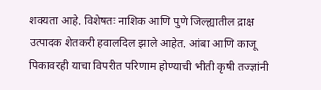शक्यता आहे. विशेषतः नाशिक आणि पुणे जिल्ह्यातील द्राक्ष उत्पादक शेतकरी हवालदिल झाले आहेत. आंबा आणि काजू पिकावरही याचा विपरीत परिणाम होण्याची भीती कृषी तज्ज्ञांनी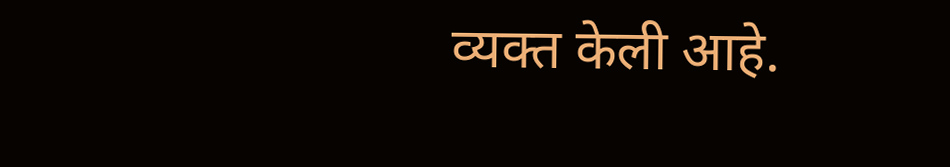व्यक्त केली आहे.